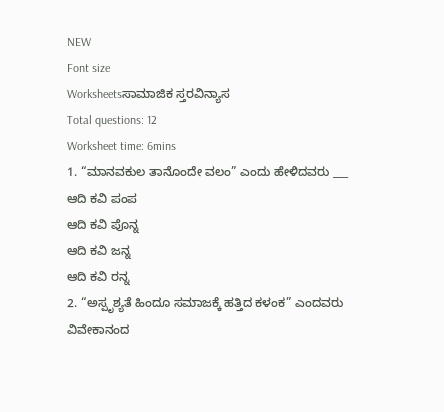NEW
Font size
Worksheetsಸಾಮಾಜಿಕ ಸ್ತರವಿನ್ಯಾಸ
Total questions: 12
Worksheet time: 6mins
1. “ಮಾನವಕುಲ ತಾನೊಂದೇ ವಲಂ” ಎಂದು ಹೇಳಿದವರು ___
ಆದಿ ಕವಿ ಪಂಪ
ಆದಿ ಕವಿ ಪೊನ್ನ
ಆದಿ ಕವಿ ಜನ್ನ
ಆದಿ ಕವಿ ರನ್ನ
2. “ಅಸ್ಪೃಶ್ಯತೆ ಹಿಂದೂ ಸಮಾಜಕ್ಕೆ ಹತ್ತಿದ ಕಳಂಕ” ಎಂದವರು
ವಿವೇಕಾನಂದ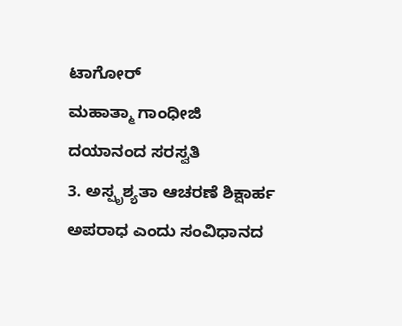ಟಾಗೋರ್
ಮಹಾತ್ಮಾ ಗಾಂಧೀಜಿ
ದಯಾನಂದ ಸರಸ್ವತಿ
3. ಅಸ್ಪೃಶ್ಯತಾ ಆಚರಣೆ ಶಿಕ್ಷಾರ್ಹ ಅಪರಾಧ ಎಂದು ಸಂವಿಧಾನದ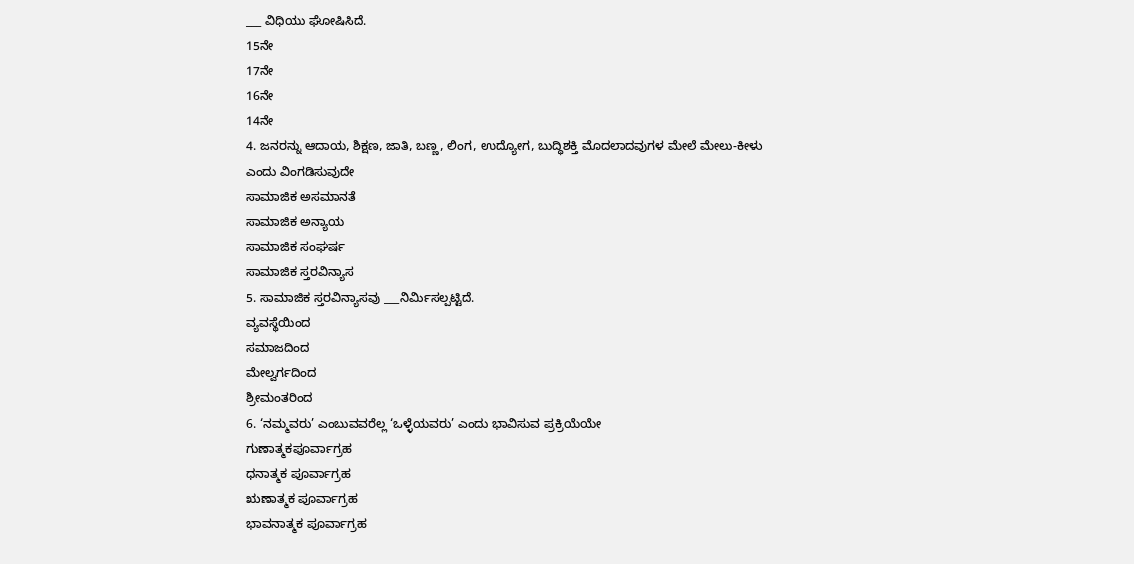___ ವಿಧಿಯು ಘೋಷಿಸಿದೆ.
15ನೇ
17ನೇ
16ನೇ
14ನೇ
4. ಜನರನ್ನು ಆದಾಯ, ಶಿಕ್ಷಣ, ಜಾತಿ, ಬಣ್ಣ, ಲಿಂಗ, ಉದ್ಯೋಗ, ಬುದ್ಧಿಶಕ್ತಿ ಮೊದಲಾದವುಗಳ ಮೇಲೆ ಮೇಲು-ಕೀಳು
ಎಂದು ವಿಂಗಡಿಸುವುದೇ
ಸಾಮಾಜಿಕ ಅಸಮಾನತೆ
ಸಾಮಾಜಿಕ ಅನ್ಯಾಯ
ಸಾಮಾಜಿಕ ಸಂಘರ್ಷ
ಸಾಮಾಜಿಕ ಸ್ತರವಿನ್ಯಾಸ
5. ಸಾಮಾಜಿಕ ಸ್ತರವಿನ್ಯಾಸವು ___ನಿರ್ಮಿಸಲ್ಪಟ್ಟಿದೆ.
ವ್ಯವಸ್ಥೆಯಿಂದ
ಸಮಾಜದಿಂದ
ಮೇಲ್ವರ್ಗದಿಂದ
ಶ್ರೀಮಂತರಿಂದ
6. ‘ನಮ್ಮವರು’ ಎಂಬುವವರೆಲ್ಲ ‘ಒಳ್ಳೆಯವರು’ ಎಂದು ಭಾವಿಸುವ ಪ್ರಕ್ರಿಯೆಯೇ
ಗುಣಾತ್ಮಕಪೂರ್ವಾಗ್ರಹ
ಧನಾತ್ಮಕ ಪೂರ್ವಾಗ್ರಹ
ಋಣಾತ್ಮಕ ಪೂರ್ವಾಗ್ರಹ
ಭಾವನಾತ್ಮಕ ಪೂರ್ವಾಗ್ರಹ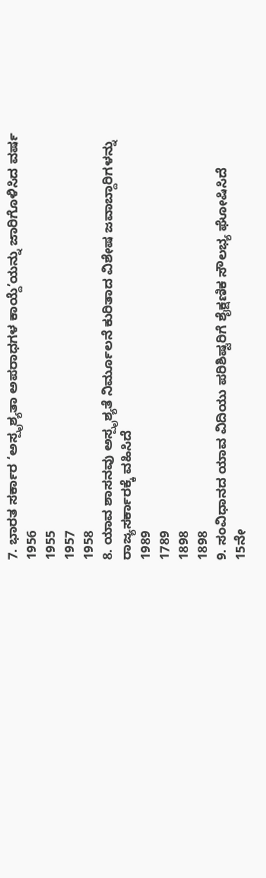7. ಭಾರತ ಸರ್ಕಾರ ‘ಅಸ್ಪೃಶ್ಯತಾ ಅಪರಾಧಗಳ ಕಾಯ್ದೆ’ಯನ್ನು ಜಾರಿಗೊಳಿಸಿದ ವರ್ಷ
1956
1955
1957
1958
8. ಯಾವ ಶಾಸನವು ಅಸ್ಪೃಶ್ಯತೆ ನಿರ್ಮೂಲನೆ ಕುರಿತಾದ ವಿಶೇಷ ಜವಾಬ್ದಾರಿಗಳನ್ನು ರಾಜ್ಯಸರ್ಕಾರಕ್ಕೆ ವಹಿಸಿದೆ
1989
1789
1898
1898
9. ಸಂವಿಧಾನದ ಯಾವ ವಿದಿಯು ಪರಿಶಿಷ್ಟರಿಗೆ ಶೈಕ್ಷಣಿಕ ಸೌಲಭ್ಯ ಘೋಷಿಸಿದೆ
15ನೇ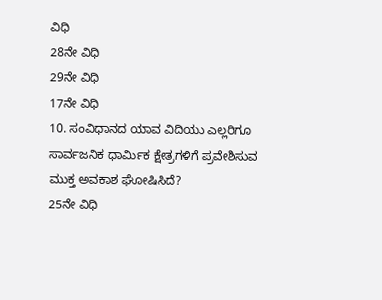ವಿಧಿ
28ನೇ ವಿಧಿ
29ನೇ ವಿಧಿ
17ನೇ ವಿಧಿ
10. ಸಂವಿಧಾನದ ಯಾವ ವಿದಿಯು ಎಲ್ಲರಿಗೂ ಸಾರ್ವಜನಿಕ ಧಾರ್ಮಿಕ ಕ್ಷೇತ್ರಗಳಿಗೆ ಪ್ರವೇಶಿಸುವ
ಮುಕ್ತ ಅವಕಾಶ ಘೋಷಿಸಿದೆ?
25ನೇ ವಿಧಿ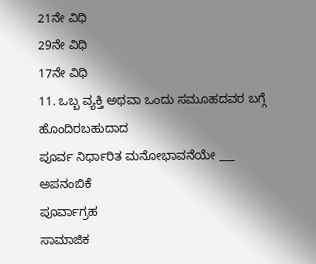21ನೇ ವಿಧಿ
29ನೇ ವಿಧಿ
17ನೇ ವಿಧಿ
11. ಒಬ್ಬ ವ್ಯಕ್ತಿ ಅಥವಾ ಒಂದು ಸಮೂಹದವರ ಬಗ್ಗೆ ಹೊಂದಿರಬಹುದಾದ
ಪೂರ್ವ ನಿರ್ಧಾರಿತ ಮನೋಭಾವನೆಯೇ ___
ಅಪನಂಬಿಕೆ
ಪೂರ್ವಾಗ್ರಹ
ಸಾಮಾಜಿಕ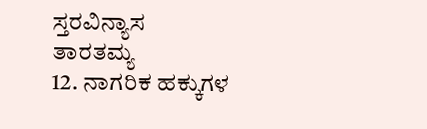ಸ್ತರವಿನ್ಯಾಸ
ತಾರತಮ್ಯ
12. ನಾಗರಿಕ ಹಕ್ಕುಗಳ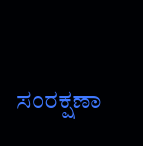ಸಂರಕ್ಷಣಾ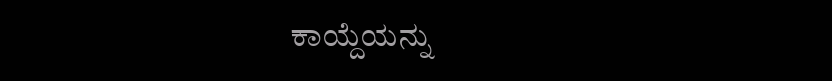ಕಾಯ್ದೆಯನ್ನು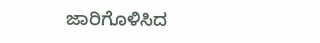ಜಾರಿಗೊಳಿಸಿದ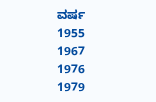ವರ್ಷ
1955
1967
1976
1979